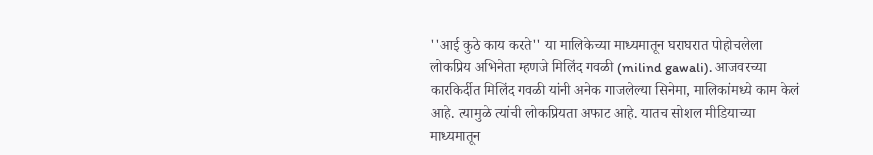''आई कुठे काय करते'' या मालिकेच्या माध्यमातून घराघरात पोहोचलेला लोकप्रिय अभिनेता म्हणजे मिलिंद गवळी (milind gawali). आजवरच्या कारकिर्दीत मिलिंद गवळी यांनी अनेक गाजलेल्या सिनेमा, मालिकांमध्ये काम केलं आहे. त्यामुळे त्यांची लोकप्रियता अफाट आहे. यातच सोशल मीडियाच्या माध्यमातून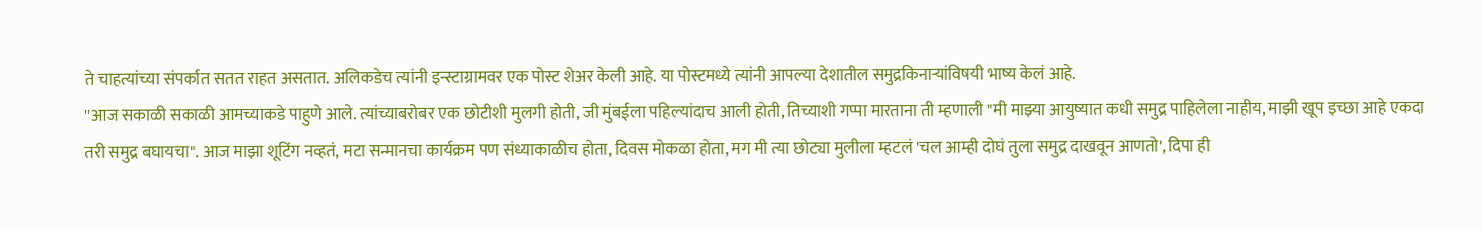ते चाहत्यांच्या संपर्कात सतत राहत असतात. अलिकडेच त्यांनी इन्स्टाग्रामवर एक पोस्ट शेअर केली आहे. या पोस्टमध्ये त्यांनी आपल्या देशातील समुद्रकिनाऱ्यांविषयी भाष्य केलं आहे.
''आज सकाळी सकाळी आमच्याकडे पाहुणे आले. त्यांच्याबरोबर एक छोटीशी मुलगी होती, जी मुंबईला पहिल्यांदाच आली होती, तिच्याशी गप्पा मारताना ती म्हणाली "मी माझ्या आयुष्यात कधी समुद्र पाहिलेला नाहीय, माझी खूप इच्छा आहे एकदा तरी समुद्र बघायचा". आज माझा शूटिंग नव्हतं, मटा सन्मानचा कार्यक्रम पण संध्याकाळीच होता, दिवस मोकळा होता, मग मी त्या छोट्या मुलीला म्हटलं 'चल आम्ही दोघं तुला समुद्र दाखवून आणतो', दिपा ही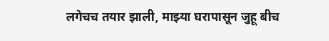लगेचच तयार झाली, माझ्या घरापासून जुहू बीच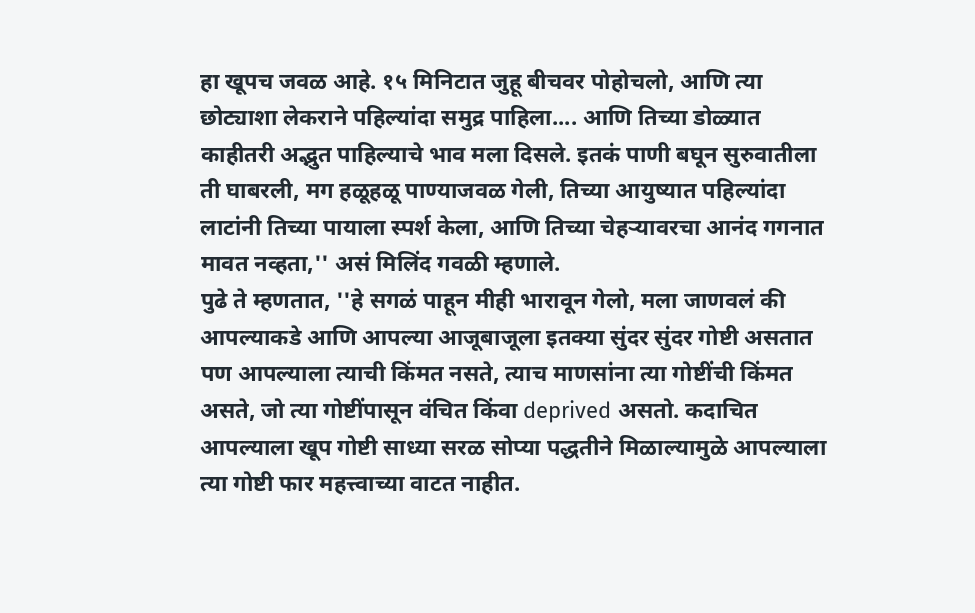हा खूपच जवळ आहे. १५ मिनिटात जुहू बीचवर पोहोचलो, आणि त्या छोट्याशा लेकराने पहिल्यांदा समुद्र पाहिला.... आणि तिच्या डोळ्यात काहीतरी अद्भुत पाहिल्याचे भाव मला दिसले. इतकं पाणी बघून सुरुवातीला ती घाबरली, मग हळूहळू पाण्याजवळ गेली, तिच्या आयुष्यात पहिल्यांदा लाटांनी तिच्या पायाला स्पर्श केला, आणि तिच्या चेहऱ्यावरचा आनंद गगनात मावत नव्हता,'' असं मिलिंद गवळी म्हणाले.
पुढे ते म्हणतात, ''हे सगळं पाहून मीही भारावून गेलो, मला जाणवलं की आपल्याकडे आणि आपल्या आजूबाजूला इतक्या सुंदर सुंदर गोष्टी असतात पण आपल्याला त्याची किंमत नसते, त्याच माणसांना त्या गोष्टींची किंमत असते, जो त्या गोष्टींपासून वंचित किंवा deprived असतो. कदाचित आपल्याला खूप गोष्टी साध्या सरळ सोप्या पद्धतीने मिळाल्यामुळे आपल्याला त्या गोष्टी फार महत्त्वाच्या वाटत नाहीत.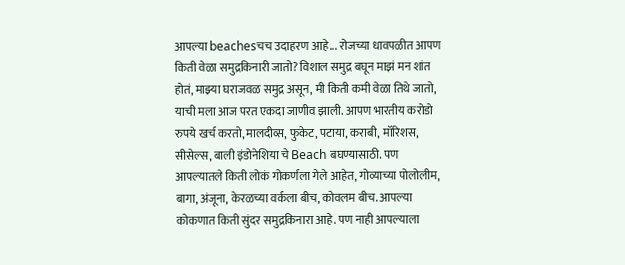आपल्या beachesचच उदाहरण आहे... रोजच्या धावपळीत आपण किती वेळा समुद्रकिनारी जातो? विशाल समुद्र बघून माझं मन शांत होतं, माझ्या घराजवळ समुद्र असून, मी किती कमी वेळा तिथे जातो, याची मला आज परत एकदा जाणीव झाली. आपण भारतीय करोडो रुपये खर्च करतो, मालदीव्स, फुकेट, पटाया, कराबी, मॉरिशस, सीसेल्स, बाली इंडोनेशिया चे Beach बघण्यासाठी. पण आपल्यातले किती लोकं गोकर्णला गेले आहेत, गोव्याच्या पोलोलीम, बागा, अंजूना, केरळच्या वर्कला बीच, कोवलम बीच. आपल्या कोकणात किती सुंदर समुद्रकिनारा आहे. पण नाही आपल्याला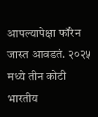आपल्यापेक्षा फॉरेन जास्त आवडतं. २०२५ मध्ये तीन कोटी भारतीय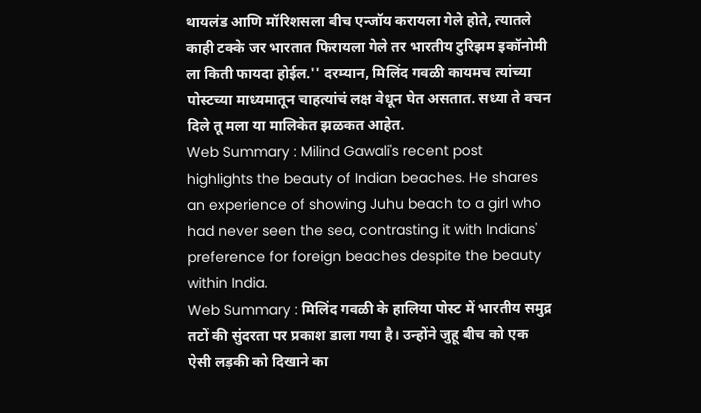थायलंड आणि मॉरिशसला बीच एन्जॉय करायला गेले होते, त्यातले काही टक्के जर भारतात फिरायला गेले तर भारतीय टुरिझम इकॉनोमी ला किती फायदा होईल.'' दरम्यान, मिलिंद गवळी कायमच त्यांच्या पोस्टच्या माध्यमातून चाहत्यांचं लक्ष वेधून घेत असतात. सध्या ते वचन दिले तू मला या मालिकेत झळकत आहेत.
Web Summary : Milind Gawali's recent post highlights the beauty of Indian beaches. He shares an experience of showing Juhu beach to a girl who had never seen the sea, contrasting it with Indians' preference for foreign beaches despite the beauty within India.
Web Summary : मिलिंद गवळी के हालिया पोस्ट में भारतीय समुद्र तटों की सुंदरता पर प्रकाश डाला गया है। उन्होंने जुहू बीच को एक ऐसी लड़की को दिखाने का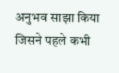अनुभव साझा किया जिसने पहले कभी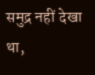समुद्र नहीं देखा था,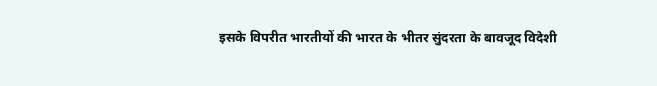इसके विपरीत भारतीयों की भारत के भीतर सुंदरता के बावजूद विदेशी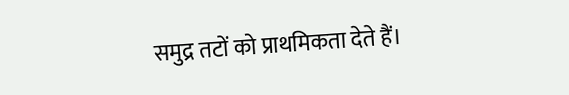समुद्र तटों को प्राथमिकता देते हैं।